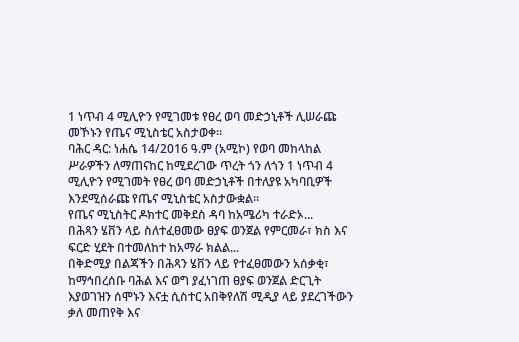1 ነጥብ 4 ሚሊዮን የሚገመቱ የፀረ ወባ መድኃኒቶች ሊሠራጩ መኾኑን የጤና ሚኒስቴር አስታወቀ።
ባሕር ዳር: ነሐሴ 14/2016 ዓ.ም (አሚኮ) የወባ መከላከል ሥራዎችን ለማጠናከር ከሚደረገው ጥረት ጎን ለጎን 1 ነጥብ 4 ሚሊዮን የሚገመት የፀረ ወባ መድኃኒቶች በተለያዩ አካባቢዎች እንደሚሰራጩ የጤና ሚኒስቴር አስታውቋል።
የጤና ሚኒስትር ዶክተር መቅደስ ዳባ ከአሜሪካ ተራድኦ...
በሕጻን ሄቨን ላይ ስለተፈፀመው ፀያፍ ወንጀል የምርመራ፣ ክስ እና ፍርድ ሂደት በተመለከተ ከአማራ ክልል...
በቅድሚያ በልጃችን በሕጻን ሄቨን ላይ የተፈፀመውን አሰቃቂ፣ ከማኅበረሰቡ ባሕል እና ወግ ያፈነገጠ ፀያፍ ወንጀል ድርጊት እያወገዝን ሰሞኑን እናቷ ሲስተር አበቅየለሽ ሚዲያ ላይ ያደረገችውን ቃለ መጠየቅ እና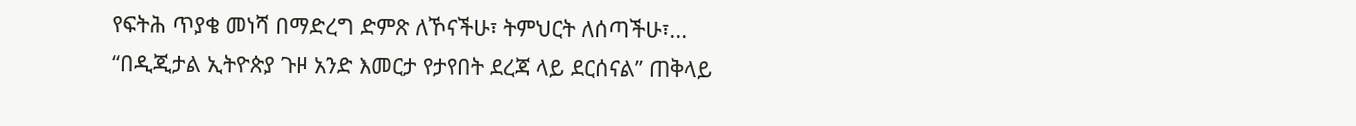የፍትሕ ጥያቄ መነሻ በማድረግ ድምጽ ለኾናችሁ፣ ትምህርት ለሰጣችሁ፣...
“በዲጂታል ኢትዮጵያ ጉዞ አንድ እመርታ የታየበት ደረጃ ላይ ደርሰናል” ጠቅላይ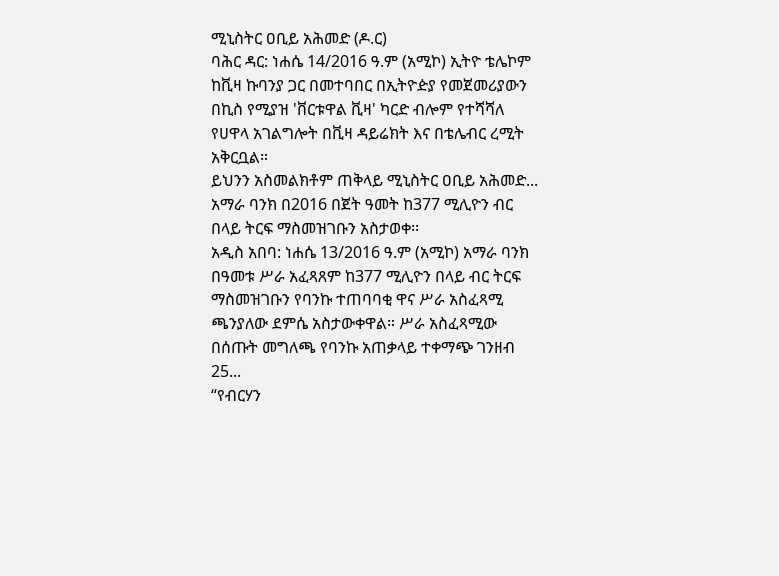ሚኒስትር ዐቢይ አሕመድ (ዶ.ር)
ባሕር ዳር: ነሐሴ 14/2016 ዓ.ም (አሚኮ) ኢትዮ ቴሌኮም ከቪዛ ኩባንያ ጋር በመተባበር በኢትዮዽያ የመጀመሪያውን በኪስ የሚያዝ 'ቨርቱዋል ቪዛ' ካርድ ብሎም የተሻሻለ የሀዋላ አገልግሎት በቪዛ ዳይሬክት እና በቴሌብር ረሚት አቅርቧል።
ይህንን አስመልክቶም ጠቅላይ ሚኒስትር ዐቢይ አሕመድ...
አማራ ባንክ በ2016 በጀት ዓመት ከ377 ሚሊዮን ብር በላይ ትርፍ ማስመዝገቡን አስታወቀ፡፡
አዲስ አበባ: ነሐሴ 13/2016 ዓ.ም (አሚኮ) አማራ ባንክ በዓመቱ ሥራ አፈጻጸም ከ377 ሚሊዮን በላይ ብር ትርፍ ማስመዝገቡን የባንኩ ተጠባባቂ ዋና ሥራ አስፈጻሚ ጫንያለው ደምሴ አስታውቀዋል። ሥራ አስፈጻሚው በሰጡት መግለጫ የባንኩ አጠቃላይ ተቀማጭ ገንዘብ 25...
“የብርሃን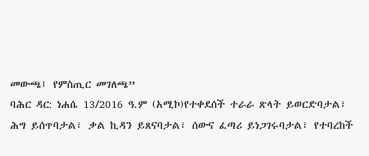መውጫ፤ የምስጢር መገለጫ”
ባሕር ዳር: ነሐሴ 13/2016 ዓ.ም (አሚኮ)የተቀደሰች ተራራ ጽላት ይወርድባታል፣ ሕግ ይሰጥባታል፣ ቃል ኪዳን ይጸናባታል፣ ሰውና ፈጣሪ ይነጋገሩባታል፣ የተባረከች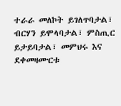ተራራ መለኮት ይገለጥባታል፣ ብርሃን ይሞላባታል፣ ምስጢር ይታይባታል፣ መምህሩ እና ደቀመዛሙርቱ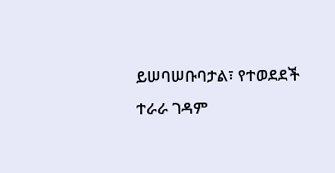ይሠባሠቡባታል፣ የተወደደች ተራራ ገዳም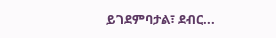ይገደምባታል፣ ደብር...